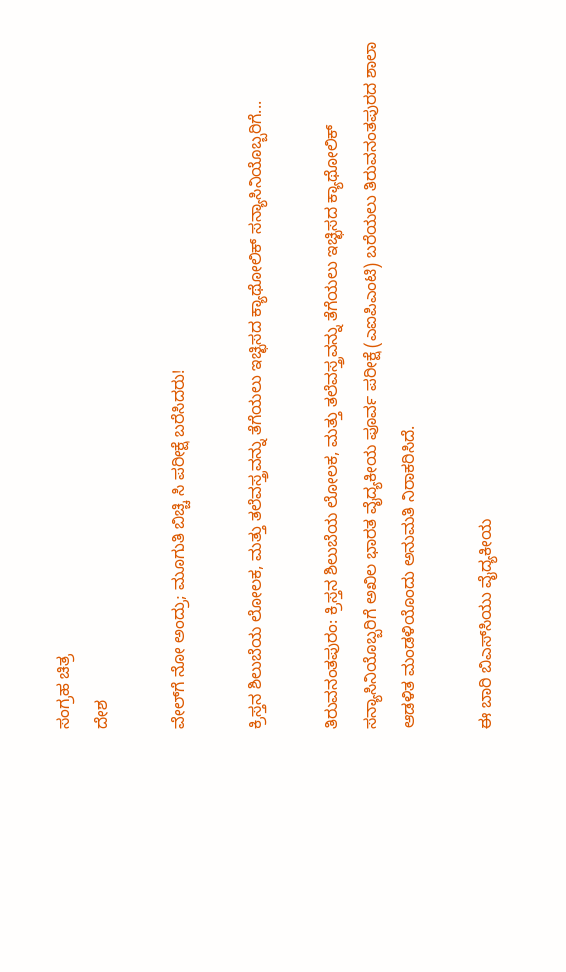ಸಂಗ್ರಹ ಚಿತ್ರ
ದೇಶ

ವೇಲ್‍ಗೆ ನೋ ಅಂದ್ರು; ಮೂಗುತಿ ಬಿಚ್ಚಿ ಸಿ ಪರೀಕ್ಷೆ ಬರೆಸಿದರು!

ಕ್ರಿಸ್ತನ ಶಿಲುಬೆಯ ಲೋಲಕ, ಮತ್ತು ತಲೆವಸ್ತ್ರವನ್ನು ತೆಗೆಯಲು ಇಚ್ಛಿಸದ ಕ್ಯಾಥೋಲಿಕ್ ಸನ್ಯಾಸಿನಿಯೊಬ್ಬರಿಗೆ...

ತಿರುವನಂತಪುರಂ: ಕ್ರಿಸ್ತನ ಶಿಲುಬೆಯ ಲೋಲಕ, ಮತ್ತು ತಲೆವಸ್ತ್ರವನ್ನು ತೆಗೆಯಲು ಇಚ್ಛಿಸದ ಕ್ಯಾಥೋಲಿಕ್ ಸನ್ಯಾಸಿನಿಯೊಬ್ಬರಿಗೆ ಅಖಿಲ ಭಾರತ ವೈದ್ಯಕೀಯ ಪೂರ್ವ ಪರೀಕ್ಷೆ (ಎಐಪಿಎಂಟಿ) ಬರೆಯಲು ತಿರುವನಂತಪುರದ ಶಾಲಾ ಆಡಳಿತ ಮಂಡಳಿಯೊಂದು ಅನುಮತಿ ನಿರಾಕರಿಸಿದೆ.

ಈ ಬಾರಿ ಬಿಎಸ್‍ಸಿಯು ವೈದ್ಯಕೀಯ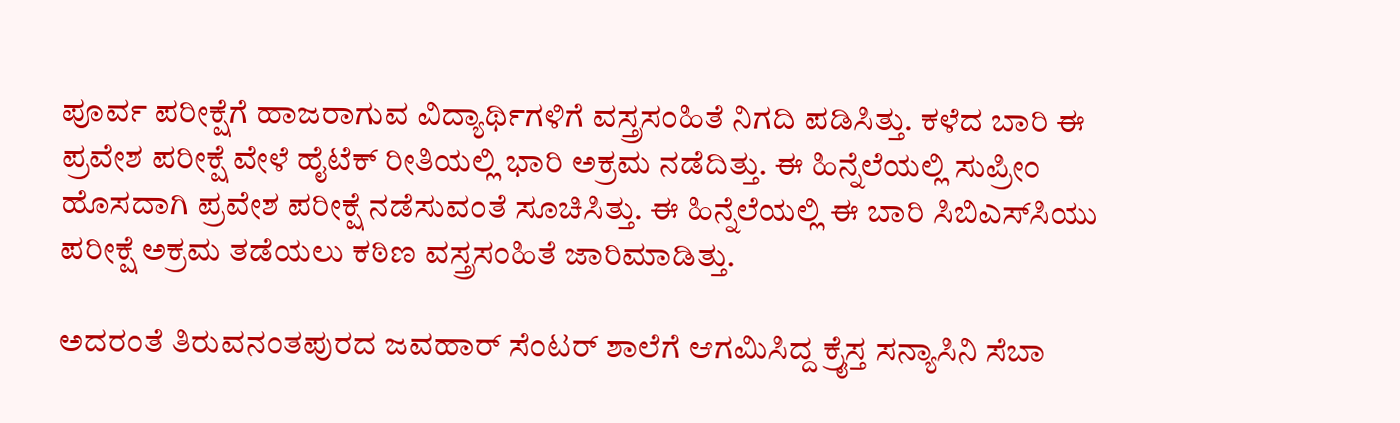ಪೂರ್ವ ಪರೀಕ್ಷೆಗೆ ಹಾಜರಾಗುವ ವಿದ್ಯಾರ್ಥಿಗಳಿಗೆ ವಸ್ತ್ರಸಂಹಿತೆ ನಿಗದಿ ಪಡಿಸಿತ್ತು. ಕಳೆದ ಬಾರಿ ಈ ಪ್ರವೇಶ ಪರೀಕ್ಷೆ ವೇಳೆ ಹೈಟೆಕ್ ರೀತಿಯಲ್ಲಿ ಭಾರಿ ಅಕ್ರಮ ನಡೆದಿತ್ತು. ಈ ಹಿನ್ನೆಲೆಯಲ್ಲಿ ಸುಪ್ರೀಂ ಹೊಸದಾಗಿ ಪ್ರವೇಶ ಪರೀಕ್ಷೆ ನಡೆಸುವಂತೆ ಸೂಚಿಸಿತ್ತು. ಈ ಹಿನ್ನೆಲೆಯಲ್ಲಿ ಈ ಬಾರಿ ಸಿಬಿಎಸ್‍ಸಿಯು ಪರೀಕ್ಷೆ ಅಕ್ರಮ ತಡೆಯಲು ಕಠಿಣ ವಸ್ತ್ರಸಂಹಿತೆ ಜಾರಿಮಾಡಿತ್ತು.

ಅದರಂತೆ ತಿರುವನಂತಪುರದ ಜವಹಾರ್ ಸೆಂಟರ್ ಶಾಲೆಗೆ ಆಗಮಿಸಿದ್ದ ಕ್ರೈಸ್ತ ಸನ್ಯಾಸಿನಿ ಸೆಬಾ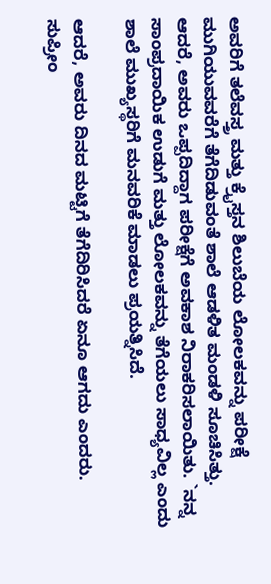ಅವರಿಗೆ ತಲೆವಸ್ತ್ರ ಮತ್ತು ಕ್ರೈಸ್ತನ ಶಿಲುಬೆಯ ಲೋಲಕವನ್ನು ಪರೀಕ್ಷೆ ಮುಗಿಯುವವರೆಗೆ ತೆಗೆದಿಡುವಂತೆ ಶಾಲೆ ಆಡಳಿತ ಮಂಡಳಿ ಸೂಚಿಸಿತ್ತು. ಆದರೆ, ಅವರು ಒಪ್ಪದಿದ್ದಾಗ ಪರೀಕ್ಷೆಗೆ ಅವಕಾಶ ನಿರಾಕರಿಸಲಾಯಿತು. `ನನ್ನ ಸಾಂಪ್ರದಾಯಿಕ ಉಡುಗೆ ಮತ್ತು ಲೋಲಕವನ್ನು ತೆಗೆಯಲು ಸಾಧ್ಯವಿಲ್ಲ ಎಂದು ಶಾಲೆ ಮುಖ್ಯಸ್ಥರಿಗೆ ಮನವರಿಕೆ ಮಾಡಲು ಪ್ರಯತ್ನಿಸಿದೆ.

ಆದರೆ, ಅವರು ದಿನದ ಮಟ್ಟಿಗೆ ತೆಗೆದಿರಿಸಿದರೆ ಏನೂ ಆಗದು ಎಂದರು. ಸುಪ್ರೀಂ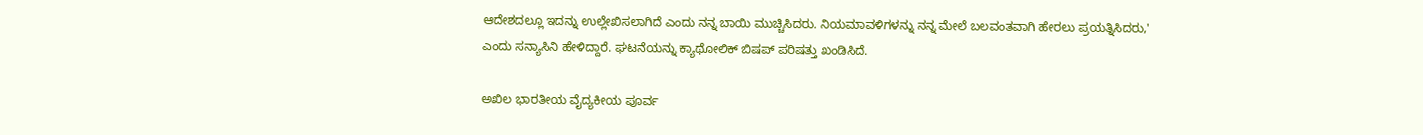ಆದೇಶದಲ್ಲೂ ಇದನ್ನು ಉಲ್ಲೇಖಿಸಲಾಗಿದೆ ಎಂದು ನನ್ನ ಬಾಯಿ ಮುಚ್ಚಿಸಿದರು. ನಿಯಮಾವಳಿಗಳನ್ನು ನನ್ನ ಮೇಲೆ ಬಲವಂತವಾಗಿ ಹೇರಲು ಪ್ರಯತ್ನಿಸಿದರು,' ಎಂದು ಸನ್ಯಾಸಿನಿ ಹೇಳಿದ್ದಾರೆ. ಘಟನೆಯನ್ನು ಕ್ಯಾಥೋಲಿಕ್ ಬಿಷಪ್ ಪರಿಷತ್ತು ಖಂಡಿಸಿದೆ.

ಅಖಿಲ ಭಾರತೀಯ ವೈದ್ಯಕೀಯ ಪೂರ್ವ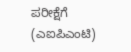ಪರೀಕ್ಷೆಗೆ (ಎಐಪಿಎಂಟಿ)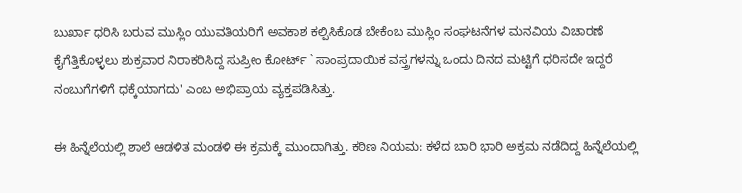ಬುರ್ಖಾ ಧರಿಸಿ ಬರುವ ಮುಸ್ಲಿಂ ಯುವತಿಯರಿಗೆ ಅವಕಾಶ ಕಲ್ಪಿಸಿಕೊಡ ಬೇಕೆಂಬ ಮುಸ್ಲಿಂ ಸಂಘಟನೆಗಳ ಮನವಿಯ ವಿಚಾರಣೆ ಕೈಗೆತ್ತಿಕೊಳ್ಳಲು ಶುಕ್ರವಾರ ನಿರಾಕರಿಸಿದ್ದ ಸುಪ್ರೀಂ ಕೋರ್ಟ್ ` ಸಾಂಪ್ರದಾಯಿಕ ವಸ್ತ್ರಗಳನ್ನು ಒಂದು ದಿನದ ಮಟ್ಟಿಗೆ ಧರಿಸದೇ ಇದ್ದರೆ ನಂಬುಗೆಗಳಿಗೆ ಧಕ್ಕೆಯಾಗದು' ಎಂಬ ಅಭಿಪ್ರಾಯ ವ್ಯಕ್ತಪಡಿಸಿತ್ತು.

ಈ ಹಿನ್ನೆಲೆಯಲ್ಲಿ ಶಾಲೆ ಆಡಳಿತ ಮಂಡಳಿ ಈ ಕ್ರಮಕ್ಕೆ ಮುಂದಾಗಿತ್ತು. ಕಠಿಣ ನಿಯಮ: ಕಳೆದ ಬಾರಿ ಭಾರಿ ಅಕ್ರಮ ನಡೆದಿದ್ದ ಹಿನ್ನೆಲೆಯಲ್ಲಿ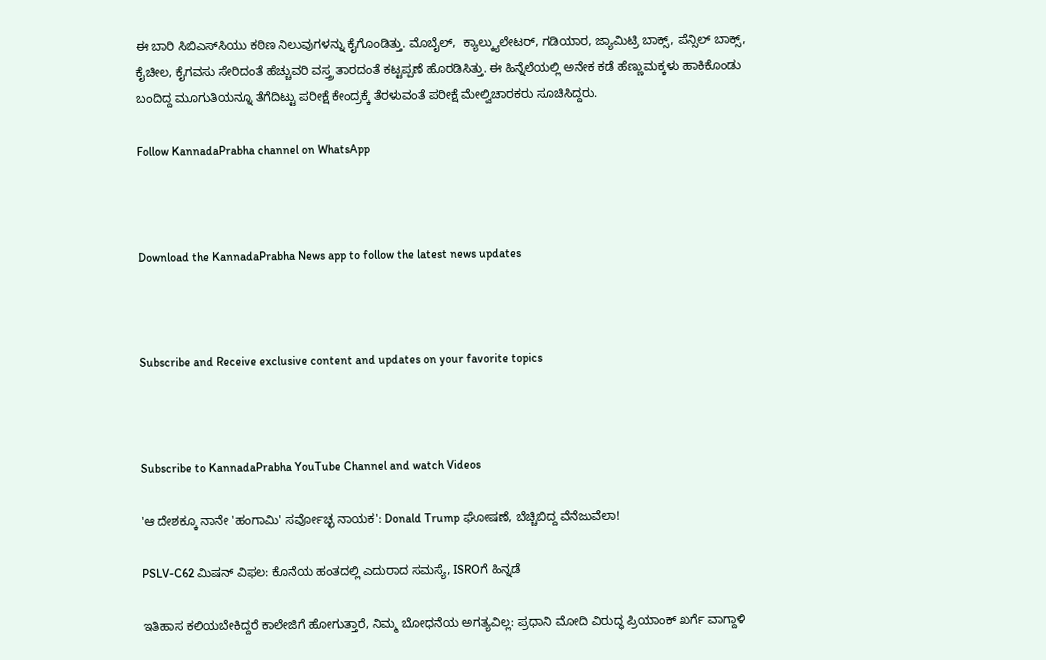ಈ ಬಾರಿ ಸಿಬಿಎಸ್‍ಸಿಯು ಕಠಿಣ ನಿಲುವುಗಳನ್ನು ಕೈಗೊಂಡಿತ್ತು. ಮೊಬೈಲ್,  ಕ್ಯಾಲ್ಕ್ಯುಲೇಟರ್, ಗಡಿಯಾರ, ಜ್ಯಾಮಿಟ್ರಿ ಬಾಕ್ಸ್, ಪೆನ್ಸಿಲ್ ಬಾಕ್ಸ್, ಕೈಚೀಲ, ಕೈಗವಸು ಸೇರಿದಂತೆ ಹೆಚ್ಚುವರಿ ವಸ್ತ್ರ ತಾರದಂತೆ ಕಟ್ಟಪ್ಪಣೆ ಹೊರಡಿಸಿತ್ತು. ಈ ಹಿನ್ನೆಲೆಯಲ್ಲಿ ಅನೇಕ ಕಡೆ ಹೆಣ್ಣುಮಕ್ಕಳು ಹಾಕಿಕೊಂಡು ಬಂದಿದ್ದ ಮೂಗುತಿಯನ್ನೂ ತೆಗೆದಿಟ್ಟು ಪರೀಕ್ಷೆ ಕೇಂದ್ರಕ್ಕೆ ತೆರಳುವಂತೆ ಪರೀಕ್ಷೆ ಮೇಲ್ವಿಚಾರಕರು ಸೂಚಿಸಿದ್ದರು.

Follow KannadaPrabha channel on WhatsApp



Download the KannadaPrabha News app to follow the latest news updates



Subscribe and Receive exclusive content and updates on your favorite topics



Subscribe to KannadaPrabha YouTube Channel and watch Videos

'ಆ ದೇಶಕ್ಕೂ ನಾನೇ 'ಹಂಗಾಮಿ' ಸರ್ವೋಚ್ಛ ನಾಯಕ': Donald Trump ಘೋಷಣೆ, ಬೆಚ್ಚಿಬಿದ್ದ ವೆನೆಜುವೆಲಾ!

PSLV-C62 ಮಿಷನ್ ವಿಫಲ: ಕೊನೆಯ ಹಂತದಲ್ಲಿ ಎದುರಾದ ಸಮಸ್ಯೆ, ISROಗೆ ಹಿನ್ನಡೆ

ಇತಿಹಾಸ ಕಲಿಯಬೇಕಿದ್ದರೆ ಕಾಲೇಜಿಗೆ ಹೋಗುತ್ತಾರೆ, ನಿಮ್ಮ ಬೋಧನೆಯ ಅಗತ್ಯವಿಲ್ಲ: ಪ್ರಧಾನಿ ಮೋದಿ ವಿರುದ್ಧ ಪ್ರಿಯಾಂಕ್ ಖರ್ಗೆ ವಾಗ್ದಾಳಿ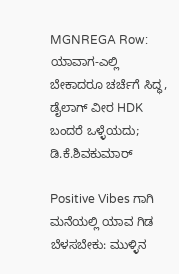MGNREGA Row: ಯಾವಾಗ-ಎಲ್ಲಿ ಬೇಕಾದರೂ ಚರ್ಚೆಗೆ ಸಿದ್ಧ, ಡೈಲಾಗ್‌ ವೀರ HDK ಬಂದರೆ ಒಳ್ಳೆಯದು; ಡಿ.ಕೆ.ಶಿವಕುಮಾರ್

Positive Vibes ಗಾಗಿ ಮನೆಯಲ್ಲಿ ಯಾವ ಗಿಡ ಬೆಳಸಬೇಕು: ಮುಳ್ಳಿನ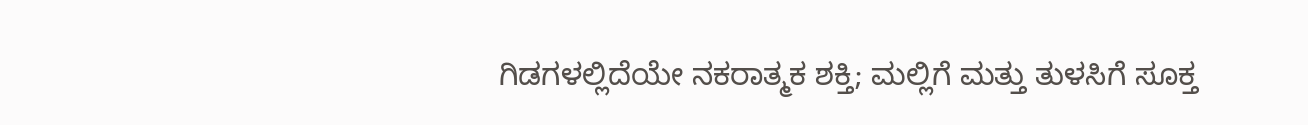ಗಿಡಗಳಲ್ಲಿದೆಯೇ ನಕರಾತ್ಮಕ ಶಕ್ತಿ; ಮಲ್ಲಿಗೆ ಮತ್ತು ತುಳಸಿಗೆ ಸೂಕ್ತ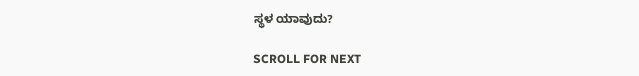ಸ್ಥಳ ಯಾವುದು?

SCROLL FOR NEXT